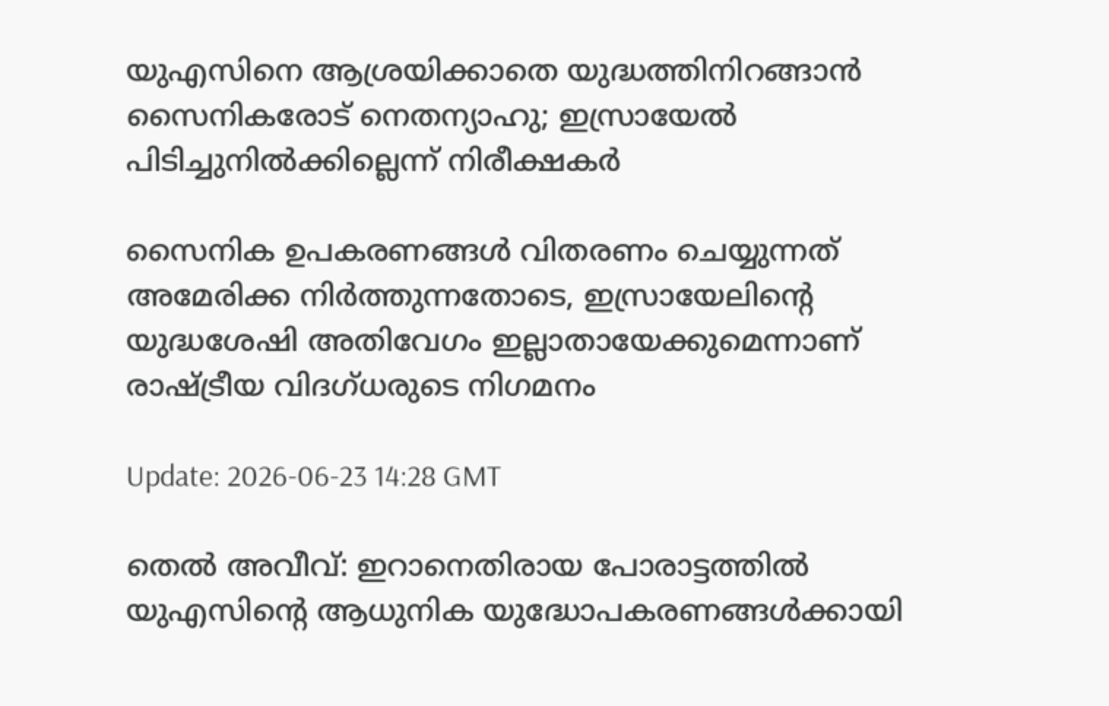യുഎസിനെ ആശ്രയിക്കാതെ യുദ്ധത്തിനിറങ്ങാൻ സൈനികരോട് നെതന്യാഹു; ഇസ്രായേൽ പിടിച്ചുനിൽക്കില്ലെന്ന് നിരീക്ഷകർ

സൈനിക ഉപകരണങ്ങൾ വിതരണം ചെയ്യുന്നത് അമേരിക്ക നിർത്തുന്നതോടെ, ഇസ്രായേലിന്‍റെ യുദ്ധശേഷി അതിവേഗം ഇല്ലാതായേക്കുമെന്നാണ് രാഷ്ട്രീയ വിദഗ്ധരുടെ നിഗമനം

Update: 2026-06-23 14:28 GMT

തെൽ അവീവ്: ഇറാനെതിരായ പോരാട്ടത്തിൽ യുഎസിന്‍റെ ആധുനിക യുദ്ധോപകരണങ്ങൾക്കായി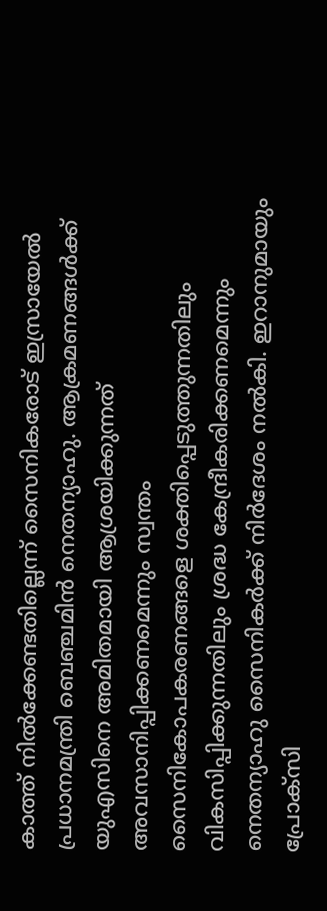കാത്ത് നിൽക്കേണ്ടതില്ലെന്ന് സൈനികരോട് ഇസ്രായേൽ പ്രധാനമന്ത്രി ബെഞ്ചമിൻ നെതന്യാഹു. ആക്രമണങ്ങൾക്ക് യുഎസിനെ അമിതമായി ആശ്രയിക്കുന്നത് അവസാനിപ്പിക്കണമെന്നും സ്വന്തം സൈനികോപകരണങ്ങളെ ശക്തിപ്പെടുത്തുന്നതിലും വികസിപ്പിക്കുന്നതിലും ശ്രദ്ധ കേന്ദ്രീകരിക്കണമെന്നും നെതന്യാഹു സൈനികർക്ക് നിർദേശം നൽകി. ഇറാനുമായും പ്രോക്സി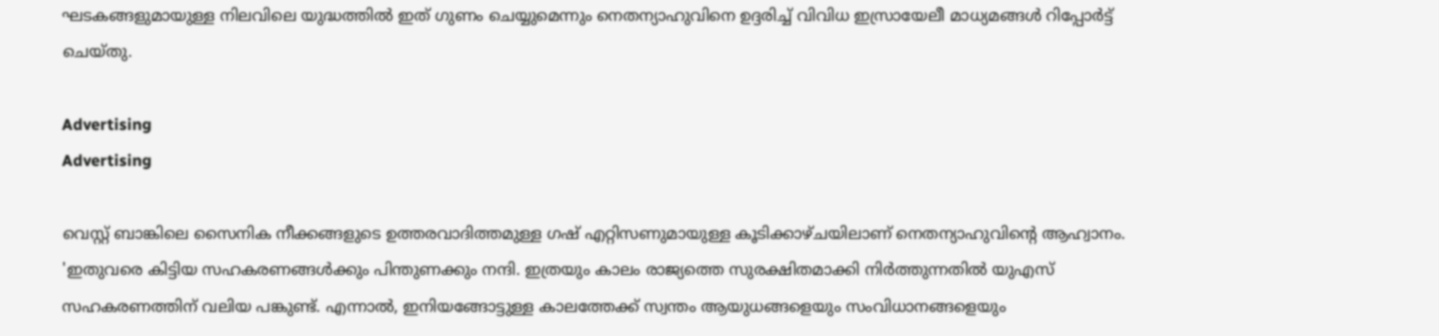ഘടകങ്ങളുമായുള്ള നിലവിലെ യുദ്ധത്തിൽ ഇത് ഗുണം ചെയ്യുമെന്നും നെതന്യാഹുവിനെ ഉദ്ദരിച്ച് വിവിധ ഇസ്രായേലീ മാധ്യമങ്ങൾ റിപ്പോർട്ട് ചെയ്തു.

Advertising
Advertising

വെസ്റ്റ് ബാങ്കിലെ സൈനിക നീക്കങ്ങളുടെ ഉത്തരവാദിത്തമുള്ള ഗഷ് എറ്റിസണുമായുള്ള കൂടിക്കാഴ്ചയിലാണ് നെതന്യാഹുവിന്‍റെ ആഹ്വാനം. 'ഇതുവരെ കിട്ടിയ സഹകരണങ്ങൾക്കും പിന്തുണക്കും നന്ദി. ഇത്രയും കാലം രാജ്യത്തെ സുരക്ഷിതമാക്കി നിർത്തുന്നതിൽ യുഎസ് സഹകരണത്തിന് വലിയ പങ്കുണ്ട്. എന്നാൽ, ഇനിയങ്ങോട്ടുള്ള കാലത്തേക്ക് സ്വന്തം ആയുധങ്ങളെയും സംവിധാനങ്ങളെയും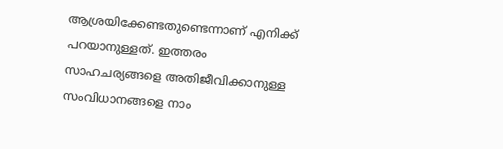ആശ്രയിക്കേണ്ടതുണ്ടെന്നാണ് എനിക്ക് പറയാനുള്ളത്. ഇത്തരം സാഹചര്യങ്ങളെ അതിജീവിക്കാനുള്ള സംവിധാനങ്ങളെ നാം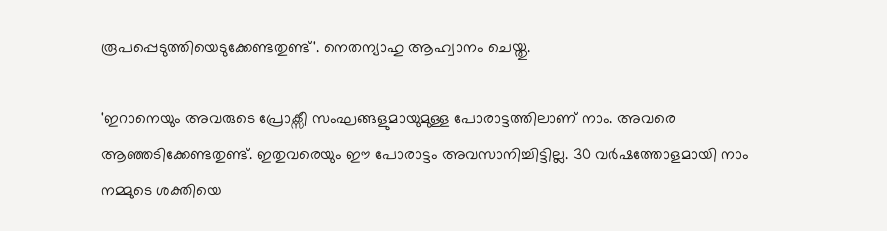രൂപപ്പെടുത്തിയെടുക്കേണ്ടതുണ്ട്'. നെതന്യാഹു ആഹ്വാനം ചെയ്തു.

'ഇറാനെയും അവരുടെ പ്രോക്സീ സംഘങ്ങളുമായുമുള്ള പോരാട്ടത്തിലാണ് നാം. അവരെ ആഞ്ഞടിക്കേണ്ടതുണ്ട്. ഇതുവരെയും ഈ പോരാട്ടം അവസാനിച്ചിട്ടില്ല. 30 വർഷത്തോളമായി നാം നമ്മുടെ ശക്തിയെ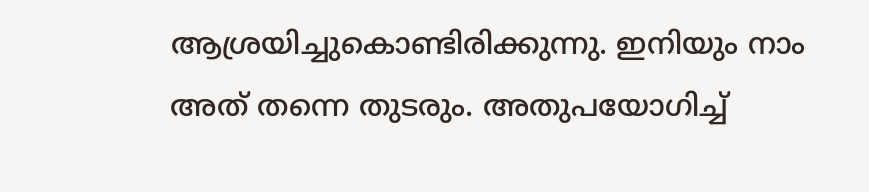ആശ്രയിച്ചുകൊണ്ടിരിക്കുന്നു. ഇനിയും നാം അത് തന്നെ തുടരും. അതുപയോഗിച്ച്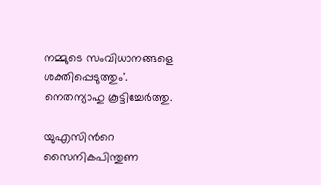നമ്മുടെ സംവിധാനങ്ങളെ ശക്തിപ്പെടുത്തും'. നെതന്യാഹു കൂട്ടിച്ചേർത്തു.

യുഎസിന്‍റെ സൈനികപിന്തുണ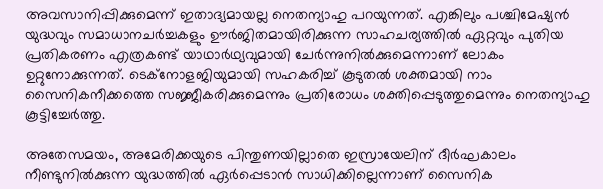അവസാനിപ്പിക്കുമെന്ന് ഇതാദ്യമായല്ല നെതന്യാഹു പറയുന്നത്. എങ്കിലും പശ്ചിമേഷ്യൻ യുദ്ധവും സമാധാനചർച്ചകളും ഊർജിതമായിരിക്കുന്ന സാഹചര്യത്തിൽ ഏറ്റവും പുതിയ പ്രതികരണം എത്രകണ്ട് യാഥാർഥ്യവുമായി ചേർന്നുനിൽക്കുമെന്നാണ് ലോകം ഉറ്റുനോക്കുന്നത്. ടെക്നോളജിയുമായി സഹകരിച്ച് കൂടുതൽ ശക്തമായി നാം സൈനികനീക്കത്തെ സജ്ജീകരിക്കുമെന്നും പ്രതിരോധം ശക്തിപ്പെടുത്തുമെന്നും നെതന്യാഹു കൂട്ടിച്ചേർത്തു.

അതേസമയം, അമേരിക്കയുടെ പിന്തുണയില്ലാതെ ഇസ്രായേലിന് ദീർഘകാലം നീണ്ടുനിൽക്കുന്ന യുദ്ധത്തിൽ ഏർപ്പെടാൻ സാധിക്കില്ലെന്നാണ് സൈനിക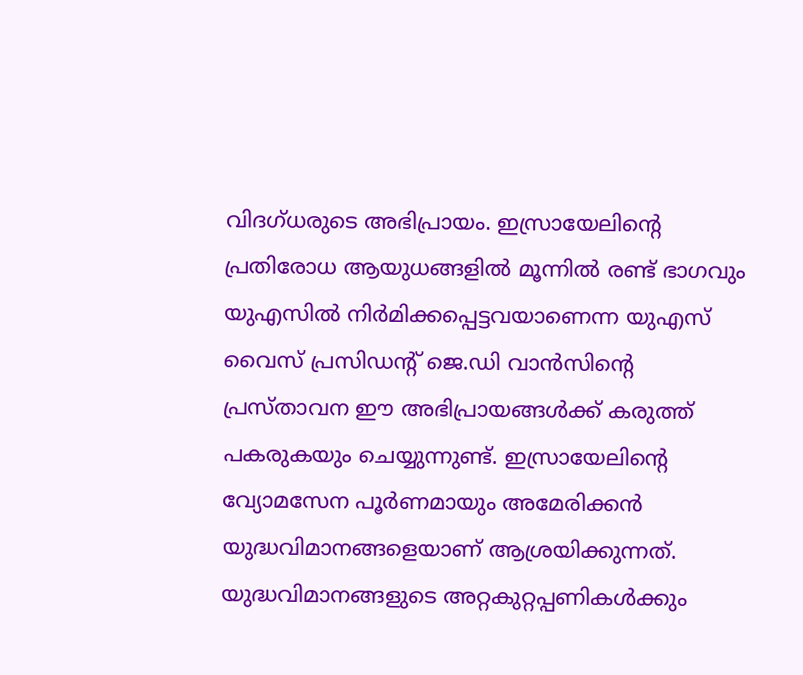വിദഗ്ധരുടെ അഭിപ്രായം. ഇസ്രായേലിന്‍റെ പ്രതിരോധ ആയുധങ്ങളിൽ മൂന്നിൽ രണ്ട് ഭാഗവും യുഎസിൽ നിർമിക്കപ്പെട്ടവയാണെന്ന യുഎസ് വൈസ് പ്രസിഡന്‍റ് ജെ.ഡി വാൻസിന്‍റെ പ്രസ്താവന ഈ അഭിപ്രായങ്ങൾക്ക് കരുത്ത് പകരുകയും ചെയ്യുന്നുണ്ട്. ഇസ്രായേലിന്‍റെ വ്യോമസേന പൂർണമായും അമേരിക്കൻ യുദ്ധവിമാനങ്ങളെയാണ് ആശ്രയിക്കുന്നത്. യുദ്ധവിമാനങ്ങളുടെ അറ്റകുറ്റപ്പണികൾക്കും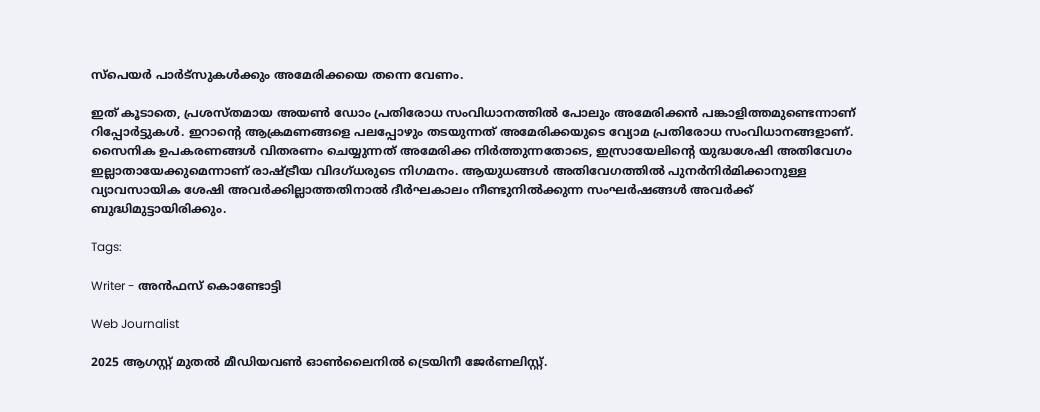സ്പെയർ പാർട്സുകൾക്കും അമേരിക്കയെ തന്നെ വേണം.

ഇത് കൂടാതെ, പ്രശസ്തമായ അയൺ ഡോം പ്രതിരോധ സംവിധാനത്തിൽ പോലും അമേരിക്കൻ പങ്കാളിത്തമുണ്ടെന്നാണ് റിപ്പോർട്ടുകൾ. ഇറാന്‍റെ ആക്രമണങ്ങളെ പലപ്പോഴും തടയുന്നത് അമേരിക്കയുടെ വ്യോമ പ്രതിരോധ സംവിധാനങ്ങളാണ്. സൈനിക ഉപകരണങ്ങൾ വിതരണം ചെയ്യുന്നത് അമേരിക്ക നിർത്തുന്നതോടെ, ഇസ്രായേലിന്‍റെ യുദ്ധശേഷി അതിവേഗം ഇല്ലാതായേക്കുമെന്നാണ് രാഷ്ട്രീയ വിദഗ്ധരുടെ നിഗമനം. ആയുധങ്ങൾ അതിവേഗത്തിൽ പുനർനിർമിക്കാനുള്ള വ്യാവസായിക ശേഷി അവർക്കില്ലാത്തതിനാൽ ദീർഘകാലം നീണ്ടുനിൽക്കുന്ന സംഘർഷങ്ങൾ അവർക്ക് ബുദ്ധിമുട്ടായിരിക്കും.

Tags:

Writer - അൻഫസ് കൊണ്ടോട്ടി

Web Journalist

2025 ആഗസ്റ്റ് മുതൽ മീഡിയവൺ ഓൺലൈനിൽ ട്രെയിനീ ജേർണലിസ്റ്റ്.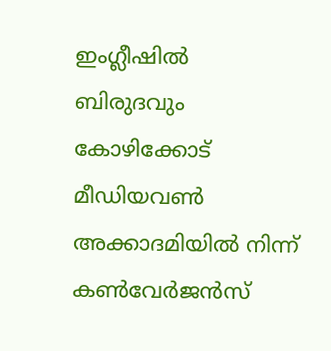ഇംഗ്ലീഷിൽ ബിരുദവും കോഴിക്കോട് മീഡിയവൺ അക്കാദമിയിൽ നിന്ന് കൺവേർജൻസ്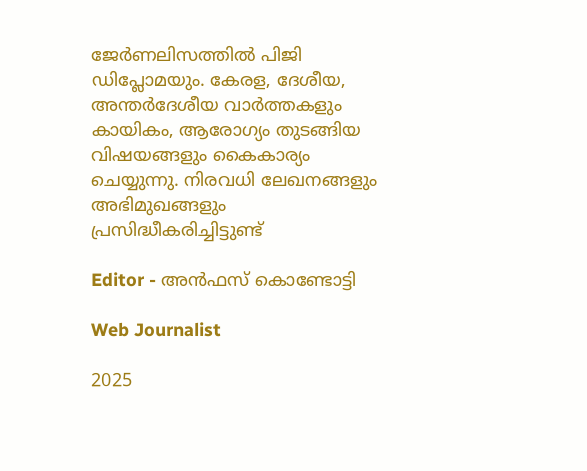ജേർണലിസത്തിൽ പിജി ഡിപ്ലോമയും. കേരള, ദേശീയ, അന്തർദേശീയ വാർത്തകളും കായികം, ആരോഗ്യം തുടങ്ങിയ വിഷയങ്ങളും കൈകാര്യം ചെയ്യുന്നു. നിരവധി ലേഖനങ്ങളും അഭിമുഖങ്ങളും പ്രസിദ്ധീകരിച്ചിട്ടുണ്ട്

Editor - അൻഫസ് കൊണ്ടോട്ടി

Web Journalist

2025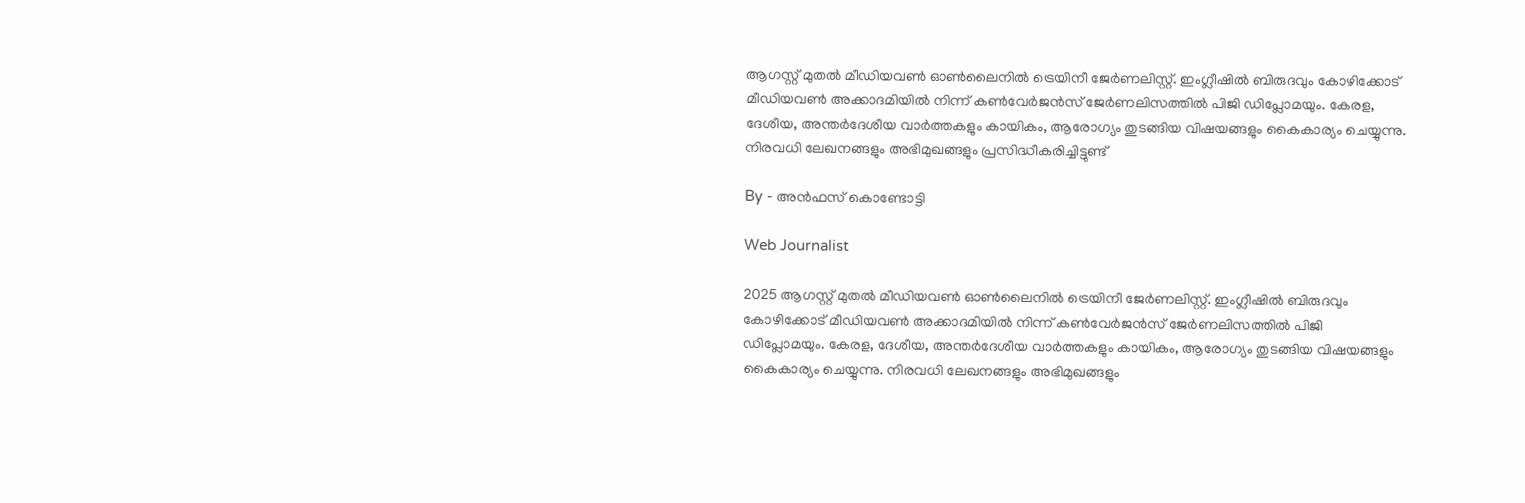ആഗസ്റ്റ് മുതൽ മീഡിയവൺ ഓൺലൈനിൽ ട്രെയിനീ ജേർണലിസ്റ്റ്. ഇംഗ്ലീഷിൽ ബിരുദവും കോഴിക്കോട് മീഡിയവൺ അക്കാദമിയിൽ നിന്ന് കൺവേർജൻസ് ജേർണലിസത്തിൽ പിജി ഡിപ്ലോമയും. കേരള, ദേശീയ, അന്തർദേശീയ വാർത്തകളും കായികം, ആരോഗ്യം തുടങ്ങിയ വിഷയങ്ങളും കൈകാര്യം ചെയ്യുന്നു. നിരവധി ലേഖനങ്ങളും അഭിമുഖങ്ങളും പ്രസിദ്ധീകരിച്ചിട്ടുണ്ട്

By - അൻഫസ് കൊണ്ടോട്ടി

Web Journalist

2025 ആഗസ്റ്റ് മുതൽ മീഡിയവൺ ഓൺലൈനിൽ ട്രെയിനീ ജേർണലിസ്റ്റ്. ഇംഗ്ലീഷിൽ ബിരുദവും കോഴിക്കോട് മീഡിയവൺ അക്കാദമിയിൽ നിന്ന് കൺവേർജൻസ് ജേർണലിസത്തിൽ പിജി ഡിപ്ലോമയും. കേരള, ദേശീയ, അന്തർദേശീയ വാർത്തകളും കായികം, ആരോഗ്യം തുടങ്ങിയ വിഷയങ്ങളും കൈകാര്യം ചെയ്യുന്നു. നിരവധി ലേഖനങ്ങളും അഭിമുഖങ്ങളും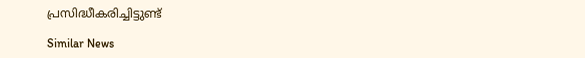പ്രസിദ്ധീകരിച്ചിട്ടുണ്ട്

Similar News